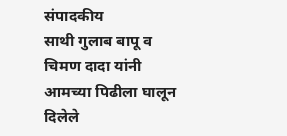संपादकीय
साथी गुलाब बापू व चिमण दादा यांनी आमच्या पिढीला घालून दिलेले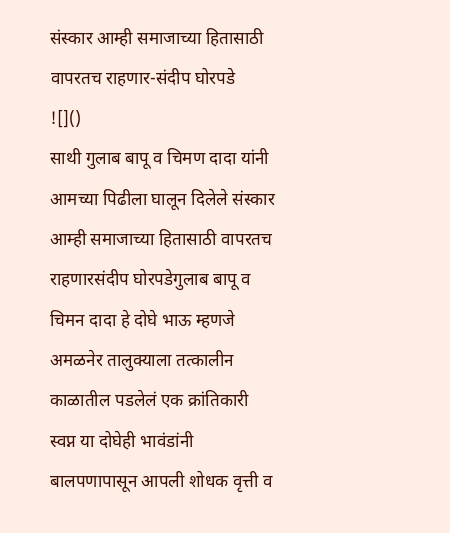संस्कार आम्ही समाजाच्या हितासाठी वापरतच राहणार-संदीप घोरपडे
![]()
साथी गुलाब बापू व चिमण दादा यांनी आमच्या पिढीला घालून दिलेले संस्कार आम्ही समाजाच्या हितासाठी वापरतच राहणारसंदीप घोरपडेगुलाब बापू व चिमन दादा हे दोघे भाऊ म्हणजे अमळनेर तालुक्याला तत्कालीन काळातील पडलेलं एक क्रांतिकारी स्वप्न या दोघेही भावंडांनी बालपणापासून आपली शोधक वृत्ती व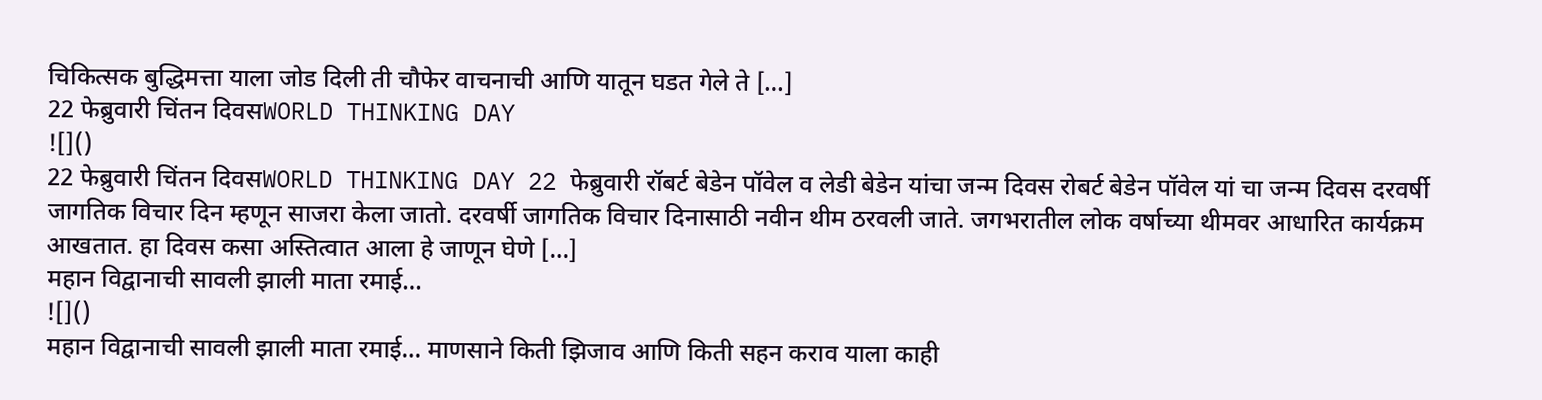चिकित्सक बुद्धिमत्ता याला जोड दिली ती चौफेर वाचनाची आणि यातून घडत गेले ते […]
22 फेब्रुवारी चिंतन दिवसWORLD THINKING DAY
![]()
22 फेब्रुवारी चिंतन दिवसWORLD THINKING DAY 22 फेब्रुवारी रॉबर्ट बेडेन पॉवेल व लेडी बेडेन यांचा जन्म दिवस रोबर्ट बेडेन पॉवेल यां चा जन्म दिवस दरवर्षी जागतिक विचार दिन म्हणून साजरा केला जातो. दरवर्षी जागतिक विचार दिनासाठी नवीन थीम ठरवली जाते. जगभरातील लोक वर्षाच्या थीमवर आधारित कार्यक्रम आखतात. हा दिवस कसा अस्तित्वात आला हे जाणून घेणे […]
महान विद्वानाची सावली झाली माता रमाई…
![]()
महान विद्वानाची सावली झाली माता रमाई… माणसाने किती झिजाव आणि किती सहन कराव याला काही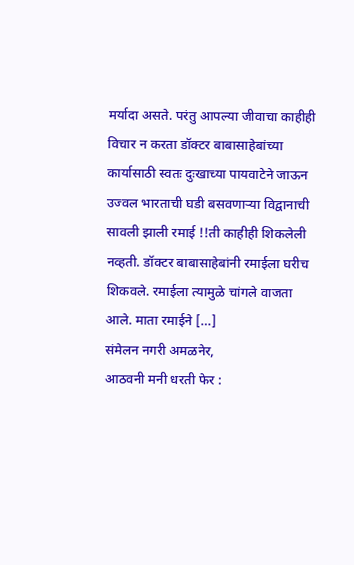मर्यादा असते. परंतु आपल्या जीवाचा काहीही विचार न करता डॉक्टर बाबासाहेबांच्या कार्यासाठी स्वतः दुःखाच्या पायवाटेने जाऊन उज्वल भारताची घडी बसवणाऱ्या विद्वानाची सावली झाली रमाई !!ती काहीही शिकलेली नव्हती. डॉक्टर बाबासाहेबांनी रमाईला घरीच शिकवले. रमाईला त्यामुळे चांगले वाजता आले. माता रमाईने […]
संमेलन नगरी अमळनेर,
आठवनी मनी धरती फेर :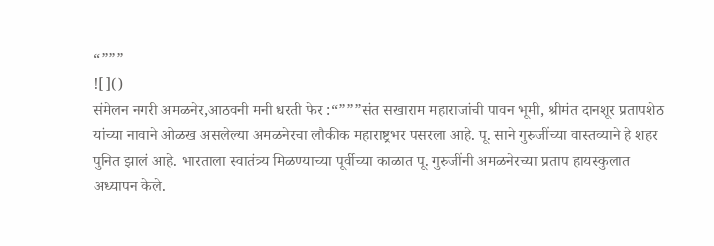“”””
![]()
संमेलन नगरी अमळनेर,आठवनी मनी धरती फेर :“”””संत सखाराम महाराजांची पावन भूमी, श्रीमंत दानशूर प्रतापशेठ यांच्या नावाने ओळख असलेल्या अमळनेरचा लौकीक महाराष्ट्रभर पसरला आहे. पू. साने गुरुजींच्या वास्तव्याने हे शहर पुनित झालं आहे. भारताला स्वातंत्र्य मिळण्याच्या पूर्वीच्या काळात पू. गुरुजींनी अमळनेरच्या प्रताप हायस्कुलात अध्यापन केले.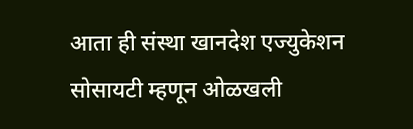आता ही संस्था खानदेश एज्युकेशन सोसायटी म्हणून ओळखली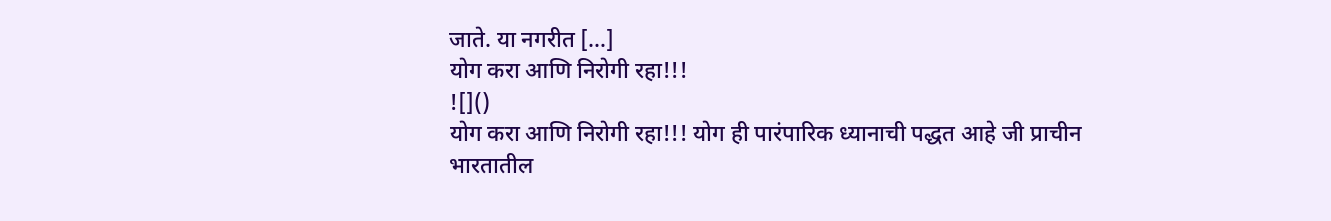जाते. या नगरीत […]
योग करा आणि निरोगी रहा!!!
![]()
योग करा आणि निरोगी रहा!!! योग ही पारंपारिक ध्यानाची पद्धत आहे जी प्राचीन भारतातील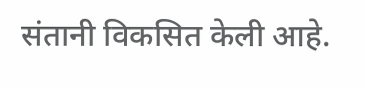संतानी विकसित केली आहे.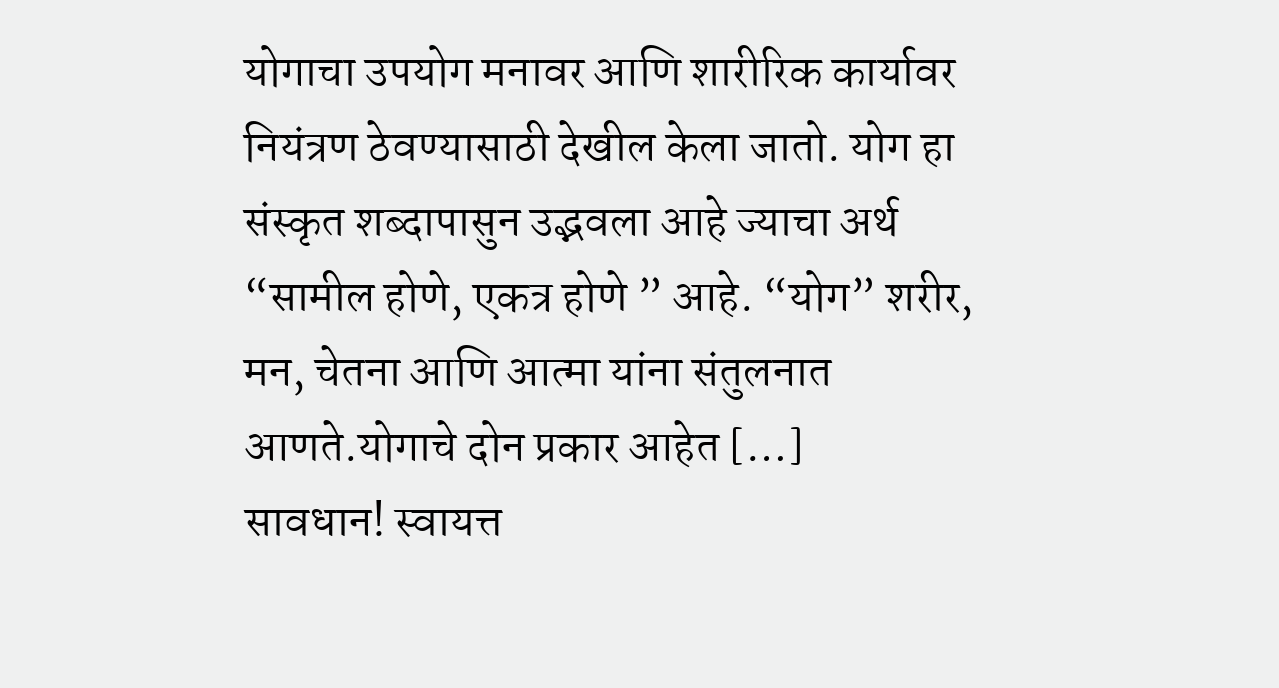योगाचा उपयोग मनावर आणि शारीरिक कार्यावर नियंत्रण ठेवण्यासाठी देखील केला जातो. योग हा संस्कृत शब्दापासुन उद्भवला आहे ज्याचा अर्थ “सामील होणे, एकत्र होणे ” आहे. “योग” शरीर, मन, चेतना आणि आत्मा यांना संतुलनात आणते.योगाचे दोन प्रकार आहेत […]
सावधान! स्वायत्त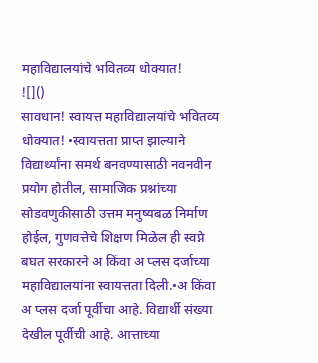महाविद्यालयांचे भवितव्य धोक्यात!
![]()
सावधान! स्वायत्त महाविद्यालयांचे भवितव्य धोक्यात! •स्वायत्तता प्राप्त झाल्याने विद्यार्थ्यांना समर्थ बनवण्यासाठी नवनवीन प्रयोग होतील, सामाजिक प्रश्नांच्या सोडवणुकीसाठी उत्तम मनुष्यबळ निर्माण होईल, गुणवत्तेचे शिक्षण मिळेल ही स्वप्ने बघत सरकारने अ किंवा अ प्लस दर्जाच्या महाविद्यालयांना स्वायत्तता दिली.•अ किंवा अ प्लस दर्जा पूर्वीचा आहे. विद्यार्थी संख्या देखील पूर्वीची आहे. आत्ताच्या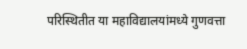परिस्थितीत या महाविद्यालयांमध्ये गुणवत्ता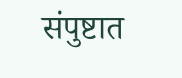संपुष्टात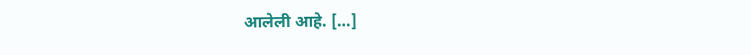आलेली आहे. […]